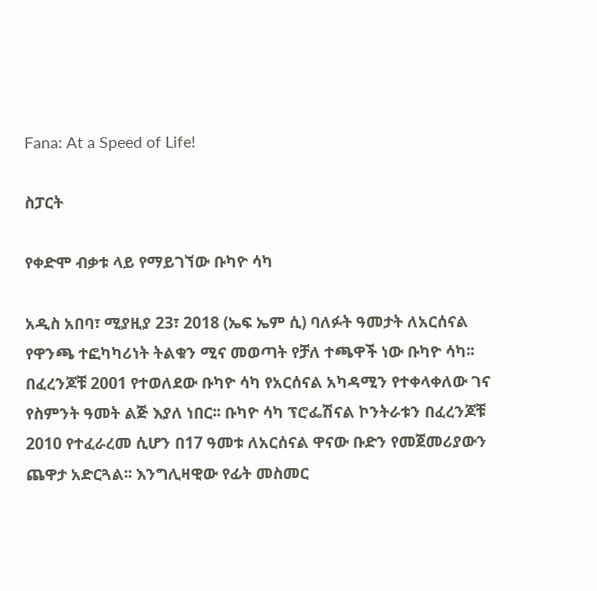Fana: At a Speed of Life!

ስፓርት

የቀድሞ ብቃቱ ላይ የማይገኘው ቡካዮ ሳካ

አዲስ አበባ፣ ሚያዚያ 23፣ 2018 (ኤፍ ኤም ሲ) ባለፉት ዓመታት ለአርሰናል የዋንጫ ተፎካካሪነት ትልቁን ሚና መወጣት የቻለ ተጫዋች ነው ቡካዮ ሳካ፡፡ በፈረንጆቹ 2001 የተወለደው ቡካዮ ሳካ የአርሰናል አካዳሚን የተቀላቀለው ገና የስምንት ዓመት ልጅ እያለ ነበር፡፡ ቡካዮ ሳካ ፕሮፌሽናል ኮንትራቱን በፈረንጆቹ 2010 የተፈራረመ ሲሆን በ17 ዓመቱ ለአርሰናል ዋናው ቡድን የመጀመሪያውን ጨዋታ አድርጓል፡፡ እንግሊዛዊው የፊት መስመር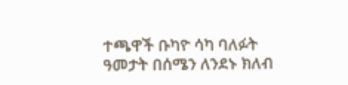ተጫዋች ቡካዮ ሳካ ባለፉት ዓመታት በሰሜን ለንደኑ ክለብ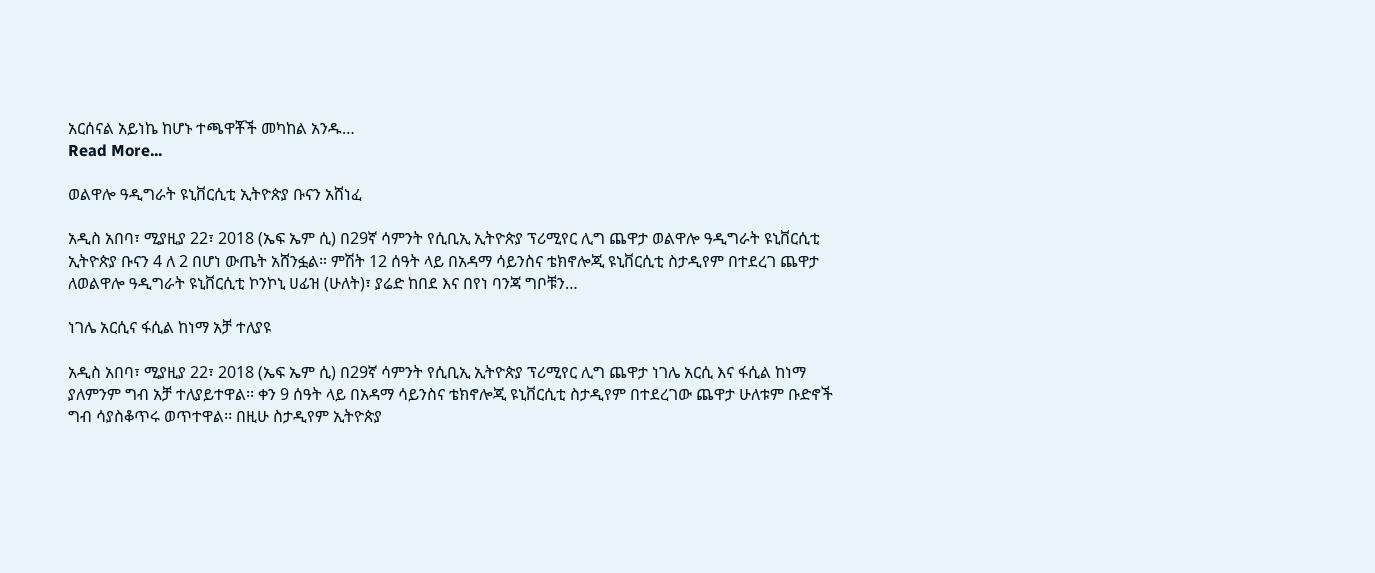አርሰናል አይነኬ ከሆኑ ተጫዋቾች መካከል አንዱ…
Read More...

ወልዋሎ ዓዲግራት ዩኒቨርሲቲ ኢትዮጵያ ቡናን አሸነፈ

አዲስ አበባ፣ ሚያዚያ 22፣ 2018 (ኤፍ ኤም ሲ) በ29ኛ ሳምንት የሲቢኢ ኢትዮጵያ ፕሪሚየር ሊግ ጨዋታ ወልዋሎ ዓዲግራት ዩኒቨርሲቲ ኢትዮጵያ ቡናን 4 ለ 2 በሆነ ውጤት አሸንፏል። ምሽት 12 ሰዓት ላይ በአዳማ ሳይንስና ቴክኖሎጂ ዩኒቨርሲቲ ስታዲየም በተደረገ ጨዋታ ለወልዋሎ ዓዲግራት ዩኒቨርሲቲ ኮንኮኒ ሀፊዝ (ሁለት)፣ ያሬድ ከበደ እና በየነ ባንጃ ግቦቹን…

ነገሌ አርሲና ፋሲል ከነማ አቻ ተለያዩ

አዲስ አበባ፣ ሚያዚያ 22፣ 2018 (ኤፍ ኤም ሲ) በ29ኛ ሳምንት የሲቢኢ ኢትዮጵያ ፕሪሚየር ሊግ ጨዋታ ነገሌ አርሲ እና ፋሲል ከነማ ያለምንም ግብ አቻ ተለያይተዋል፡፡ ቀን 9 ሰዓት ላይ በአዳማ ሳይንስና ቴክኖሎጂ ዩኒቨርሲቲ ስታዲየም በተደረገው ጨዋታ ሁለቱም ቡድኖች ግብ ሳያስቆጥሩ ወጥተዋል፡፡ በዚሁ ስታዲየም ኢትዮጵያ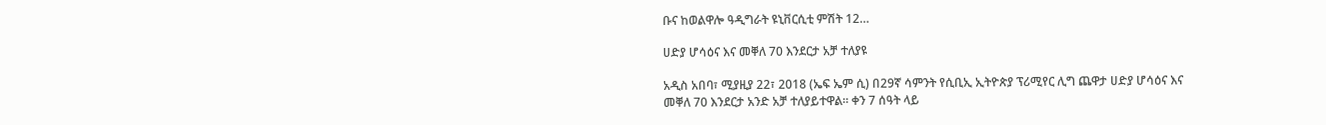ቡና ከወልዋሎ ዓዲግራት ዩኒቨርሲቲ ምሽት 12…

ሀድያ ሆሳዕና እና መቐለ 70 እንደርታ አቻ ተለያዩ

አዲስ አበባ፣ ሚያዚያ 22፣ 2018 (ኤፍ ኤም ሲ) በ29ኛ ሳምንት የሲቢኢ ኢትዮጵያ ፕሪሚየር ሊግ ጨዋታ ሀድያ ሆሳዕና እና መቐለ 70 እንደርታ አንድ አቻ ተለያይተዋል። ቀን 7 ሰዓት ላይ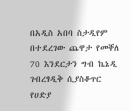በአዲስ አበባ ስታዲየም በተደረገው ጨዋታ የመቐለ 70 እንደርታን ግብ ኬኔዲ ገብረፃዲቅ ሲያስቆጥር የሀድያ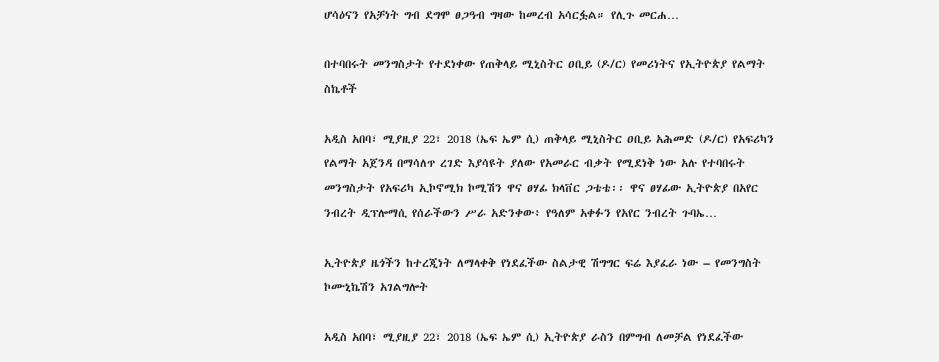ሆሳዕናን የአቻነት ግብ ደግሞ ፀጋዓብ ግዛው ከመረብ አሳርፏል። የሊጉ መርሐ…

በተባበሩት መንግስታት የተደነቀው የጠቅላይ ሚኒስትር ዐቢይ (ዶ/ር) የመሪነትና የኢትዮጵያ የልማት ስኬቶች

አዲስ አበባ፣ ሚያዚያ 22፣ 2018 (ኤፍ ኤም ሲ) ጠቅላይ ሚኒስትር ዐቢይ አሕመድ (ዶ/ር) የአፍሪካን የልማት አጀንዳ በማሳለጥ ረገድ እያሳዩት ያለው የአመራር ብቃት የሚደነቅ ነው አሉ የተባበሩት መንግስታት የአፍሪካ ኢኮኖሚክ ኮሚሽን ዋና ፀሃፊ ክላቨር ጋቴቴ፡፡ ዋና ፀሃፊው ኢትዮጵያ በአየር ንብረት ዲፕሎማሲ የሰራችውን ሥራ አድንቀው፥ የዓለም አቀፉን የአየር ንብረት ጉባኤ…

ኢትዮጵያ ዜጎችን ከተረጂነት ለማላቀቅ የነደፈችው ስልታዊ ሽግግር ፍሬ እያፈራ ነው – የመንግስት ኮሙኒኬሽን አገልግሎት

አዲስ አበባ፣ ሚያዚያ 22፣ 2018 (ኤፍ ኤም ሲ) ኢትዮጵያ ራስን በምግብ ለመቻል የነደፈችው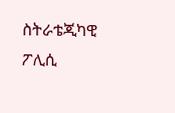ስትራቴጂካዊ ፖሊሲ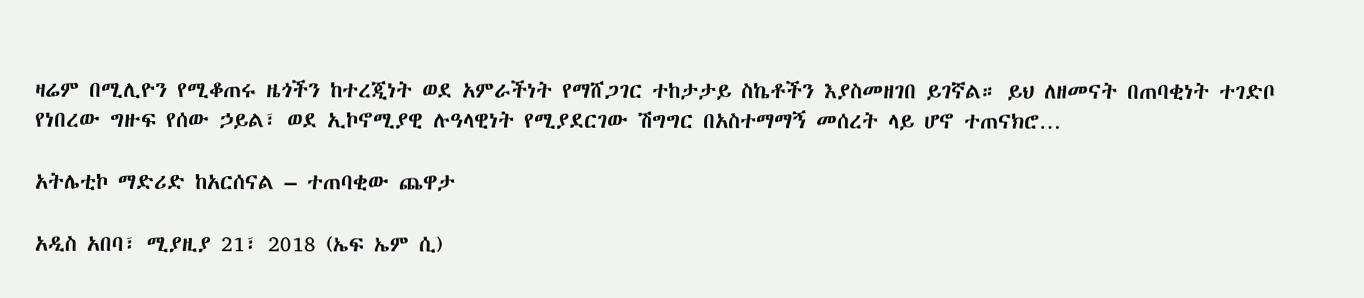ዛሬም በሚሊዮን የሚቆጠሩ ዜጎችን ከተረጂነት ወደ አምራችነት የማሸጋገር ተከታታይ ስኬቶችን እያስመዘገበ ይገኛል። ይህ ለዘመናት በጠባቂነት ተገድቦ የነበረው ግዙፍ የሰው ኃይል፣ ወደ ኢኮኖሚያዊ ሉዓላዊነት የሚያደርገው ሽግግር በአስተማማኝ መሰረት ላይ ሆኖ ተጠናክሮ…

አትሌቲኮ ማድሪድ ከአርሰናል – ተጠባቂው ጨዋታ

አዲስ አበባ፣ ሚያዚያ 21፣ 2018 (ኤፍ ኤም ሲ)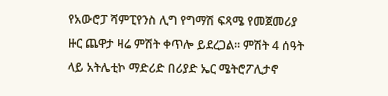የአውሮፓ ሻምፒየንስ ሊግ የግማሽ ፍጻሜ የመጀመሪያ ዙር ጨዋታ ዛሬ ምሽት ቀጥሎ ይደረጋል፡፡ ምሽት 4 ሰዓት ላይ አትሌቲኮ ማድሪድ በሪያድ ኤር ሜትሮፖሊታኖ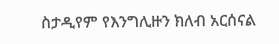ስታዲየም የእንግሊዙን ክለብ አርሰናል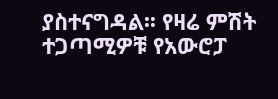ያስተናግዳል፡፡ የዛሬ ምሽት ተጋጣሚዎቹ የአውሮፓ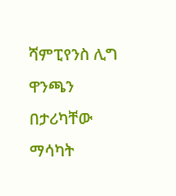ሻምፒየንስ ሊግ ዋንጫን በታሪካቸው ማሳካት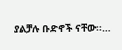ያልቻሉ ቡድኖች ናቸው፡፡…